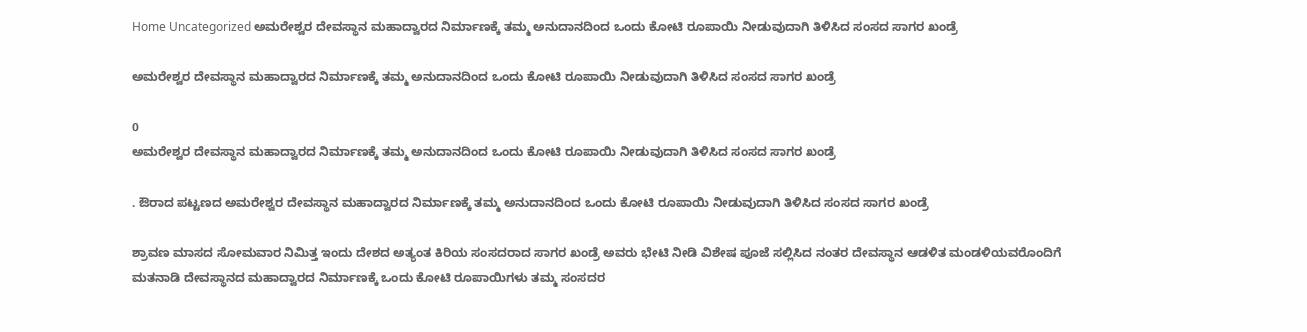Home Uncategorized ಅಮರೇಶ್ವರ ದೇವಸ್ಥಾನ ಮಹಾದ್ವಾರದ ನಿರ್ಮಾಣಕ್ಕೆ ತಮ್ಮ ಅನುದಾನದಿಂದ ಒಂದು ಕೋಟಿ ರೂಪಾಯಿ ನೀಡುವುದಾಗಿ ತಿಳಿಸಿದ ಸಂಸದ ಸಾಗರ ಖಂಡ್ರೆ

ಅಮರೇಶ್ವರ ದೇವಸ್ಥಾನ ಮಹಾದ್ವಾರದ ನಿರ್ಮಾಣಕ್ಕೆ ತಮ್ಮ ಅನುದಾನದಿಂದ ಒಂದು ಕೋಟಿ ರೂಪಾಯಿ ನೀಡುವುದಾಗಿ ತಿಳಿಸಿದ ಸಂಸದ ಸಾಗರ ಖಂಡ್ರೆ

0
ಅಮರೇಶ್ವರ ದೇವಸ್ಥಾನ ಮಹಾದ್ವಾರದ ನಿರ್ಮಾಣಕ್ಕೆ ತಮ್ಮ ಅನುದಾನದಿಂದ ಒಂದು ಕೋಟಿ ರೂಪಾಯಿ ನೀಡುವುದಾಗಿ ತಿಳಿಸಿದ ಸಂಸದ ಸಾಗರ ಖಂಡ್ರೆ

. ಔರಾದ ಪಟ್ಟಣದ ಅಮರೇಶ್ವರ ದೇವಸ್ಥಾನ ಮಹಾದ್ವಾರದ ನಿರ್ಮಾಣಕ್ಕೆ ತಮ್ಮ ಅನುದಾನದಿಂದ ಒಂದು ಕೋಟಿ ರೂಪಾಯಿ ನೀಡುವುದಾಗಿ ತಿಳಿಸಿದ ಸಂಸದ ಸಾಗರ ಖಂಡ್ರೆ

ಶ್ರಾವಣ ಮಾಸದ ಸೋಮವಾರ ನಿಮಿತ್ತ ಇಂದು ದೇಶದ ಅತ್ಯಂತ ಕಿರಿಯ ಸಂಸದರಾದ ಸಾಗರ ಖಂಡ್ರೆ ಅವರು ಭೇಟಿ ನೀಡಿ ವಿಶೇಷ ಪೂಜೆ ಸಲ್ಲಿಸಿದ ನಂತರ ದೇವಸ್ಥಾನ ಆಡಳಿತ ಮಂಡಳಿಯವರೊಂದಿಗೆ ಮತನಾಡಿ ದೇವಸ್ಥಾನದ ಮಹಾದ್ವಾರದ ನಿರ್ಮಾಣಕ್ಕೆ ಒಂದು ಕೋಟಿ ರೂಪಾಯಿಗಳು ತಮ್ಮ ಸಂಸದರ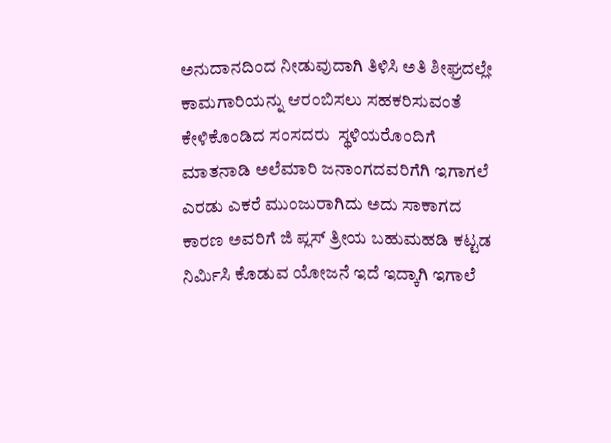ಅನುದಾನದಿಂದ ನೀಡುವುದಾಗಿ ತಿಳಿಸಿ ಅತಿ ಶೀಘ್ರದಲ್ಲೇ ಕಾಮಗಾರಿಯನ್ನು ಆರಂಬಿಸಲು ಸಹಕರಿಸುವಂತೆ ಕೇಳಿಕೊಂಡಿದ ಸಂಸದರು  ಸ್ಥಳಿಯರೊಂದಿಗೆ ಮಾತನಾಡಿ ಅಲೆಮಾರಿ ಜನಾಂಗದವರಿಗೆಗಿ ಇಗಾಗಲೆ ಎರಡು ಎಕರೆ ಮುಂಜುರಾಗಿದು ಅದು ಸಾಕಾಗದ ಕಾರಣ ಅವರಿಗೆ ಜಿ ಪ್ಲಸ್ ತ್ರೀಯ ಬಹುಮಹಡಿ ಕಟ್ಟಡ ನಿರ್ಮಿಸಿ ಕೊಡುವ ಯೋಜನೆ ಇದೆ ಇದ್ಕಾಗಿ ಇಗಾಲೆ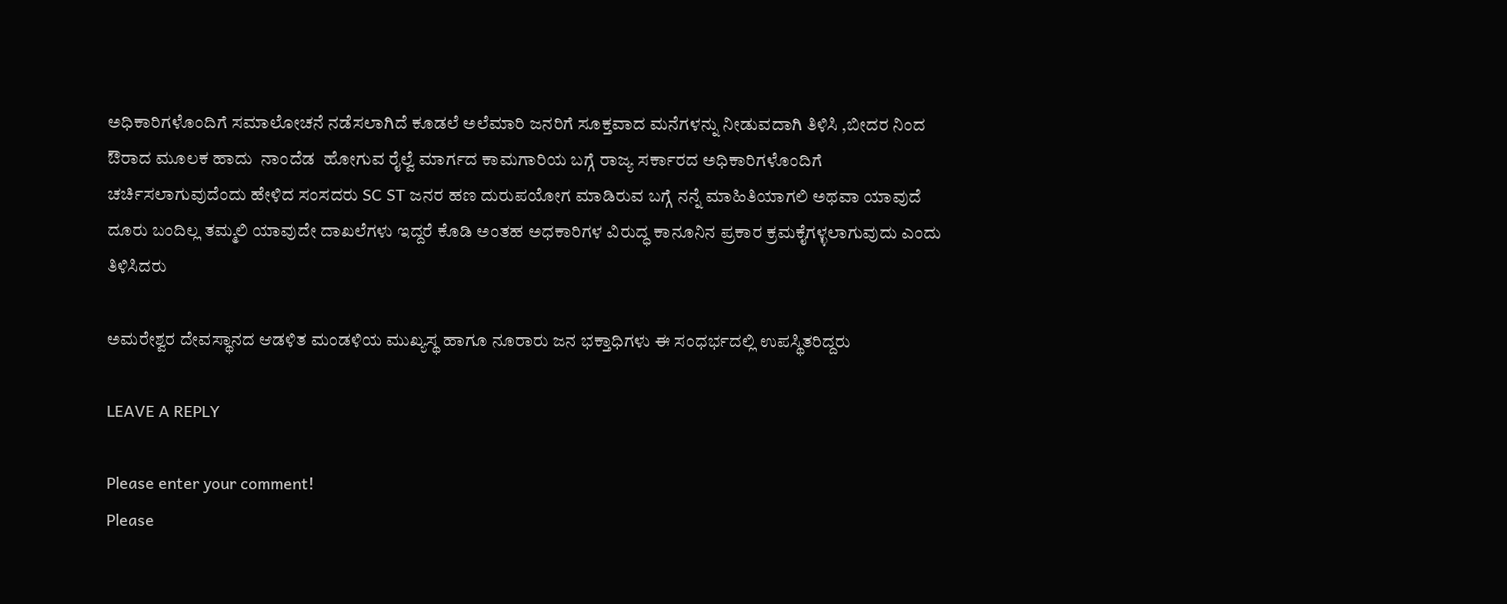ಅಧಿಕಾರಿಗಳೊಂದಿಗೆ ಸಮಾಲೋಚನೆ ನಡೆಸಲಾಗಿದೆ ಕೂಡಲೆ ಅಲೆಮಾರಿ ಜನರಿಗೆ ಸೂಕ್ತವಾದ ಮನೆಗಳನ್ನು ನೀಡುವದಾಗಿ ತಿಳಿಸಿ ,ಬೀದರ ನಿಂದ ಔರಾದ ಮೂಲಕ ಹಾದು  ನಾಂದೆಡ  ಹೋಗುವ ರೈಲ್ವೆ ಮಾರ್ಗದ ಕಾಮಗಾರಿಯ ಬಗ್ಗೆ ರಾಜ್ಯ ಸರ್ಕಾರದ ಅಧಿಕಾರಿಗಳೊಂದಿಗೆ ಚರ್ಚಿಸಲಾಗುವುದೆಂದು ಹೇಳಿದ ಸಂಸದರು SC ST ಜನರ ಹಣ ದುರುಪಯೋಗ ಮಾಡಿರುವ ಬಗ್ಗೆ ನನ್ನೆ ಮಾಹಿತಿಯಾಗಲಿ ಅಥವಾ ಯಾವುದೆ ದೂರು ಬಂದಿಲ್ಲ ತಮ್ಮಲಿ ಯಾವುದೇ ದಾಖಲೆಗಳು ಇದ್ದರೆ ಕೊಡಿ ಅಂತಹ ಅಧಕಾರಿಗಳ ವಿರುದ್ಧ ಕಾನೂನಿನ ಪ್ರಕಾರ ಕ್ರಮಕೈಗಳ್ಳಲಾಗುವುದು ಎಂದು ತಿಳಿಸಿದರು

ಅಮರೇಶ್ವರ ದೇವಸ್ಥಾನದ ಆಡಳಿತ ಮಂಡಳಿಯ ಮುಖ್ಯಸ್ಥ ಹಾಗೂ ನೂರಾರು ಜನ ಭಕ್ತಾಧಿಗಳು ಈ ಸಂಧರ್ಭದಲ್ಲಿ ಉಪಸ್ಥಿತರಿದ್ದರು

LEAVE A REPLY

Please enter your comment!
Please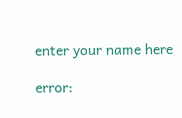enter your name here

error: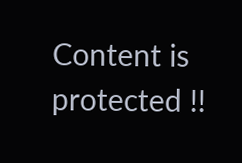Content is protected !!